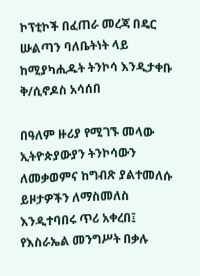ኮፕቲኮች በፈጠራ መረጃ በዴር ሡልጣን ባለቤትነት ላይ ከሚያካሒዱት ትንኮሳ እንዲታቀቡ ቅ/ሲኖዶስ አሳሰበ

በዓለም ዙሪያ የሚገኙ መላው ኢትዮጵያውያን ትንኮሳውን ለመቃወምና ከግብጽ ያልተመለሱ ይዞታዎችን ለማስመለስ እንዲተባበሩ ጥሪ አቀረበ፤ የእስራኤል መንግሥት በቃሉ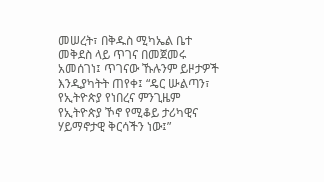መሠረት፣ በቅዱስ ሚካኤል ቤተ መቅደስ ላይ ጥገና በመጀመሩ አመሰገነ፤ ጥገናው ኹሉንም ይዞታዎች እንዲያካትት ጠየቀ፤ “ዴር ሡልጣን፣ የኢትዮጵያ የነበረና ምንጊዜም የኢትዮጵያ ኾኖ የሚቆይ ታሪካዊና ሃይማኖታዊ ቅርሳችን ነው፤”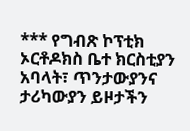*** የግብጽ ኮፕቲክ ኦርቶዶክስ ቤተ ክርስቲያን አባላት፣ ጥንታውያንና ታሪካውያን ይዞታችን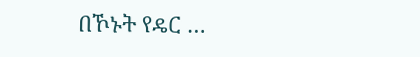በኾኑት የዴር …